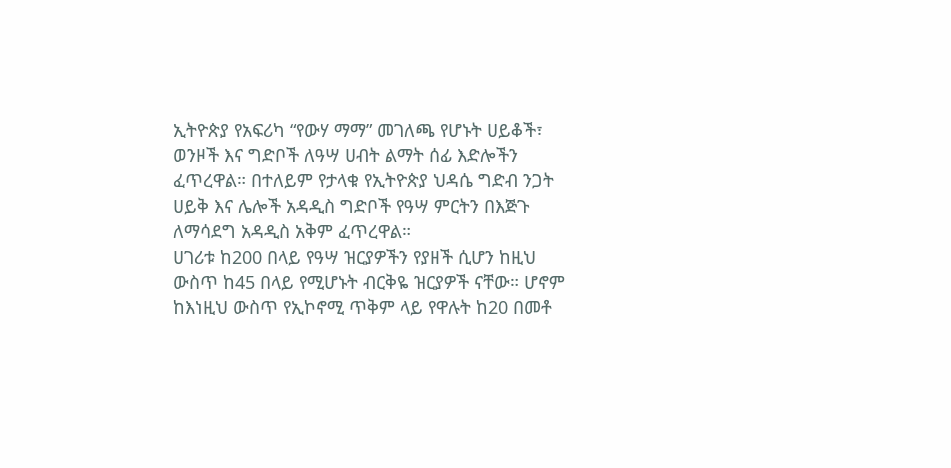ኢትዮጵያ የአፍሪካ “የውሃ ማማ” መገለጫ የሆኑት ሀይቆች፣ ወንዞች እና ግድቦች ለዓሣ ሀብት ልማት ሰፊ እድሎችን ፈጥረዋል። በተለይም የታላቁ የኢትዮጵያ ህዳሴ ግድብ ንጋት ሀይቅ እና ሌሎች አዳዲስ ግድቦች የዓሣ ምርትን በእጅጉ ለማሳደግ አዳዲስ አቅም ፈጥረዋል።
ሀገሪቱ ከ200 በላይ የዓሣ ዝርያዎችን የያዘች ሲሆን ከዚህ ውስጥ ከ45 በላይ የሚሆኑት ብርቅዬ ዝርያዎች ናቸው። ሆኖም ከእነዚህ ውስጥ የኢኮኖሚ ጥቅም ላይ የዋሉት ከ20 በመቶ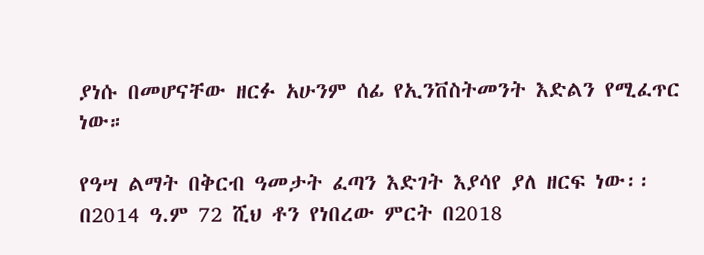ያነሱ በመሆናቸው ዘርፉ አሁንም ሰፊ የኢንቨስትመንት እድልን የሚፈጥር ነው።

የዓሣ ልማት በቅርብ ዓመታት ፈጣን እድገት እያሳየ ያለ ዘርፍ ነው፡፡ በ2014 ዓ.ም 72 ሺህ ቶን የነበረው ምርት በ2018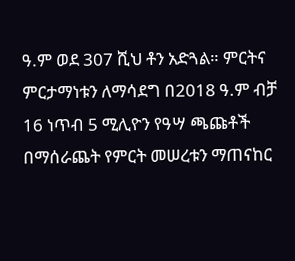ዓ.ም ወደ 307 ሺህ ቶን አድጓል። ምርትና ምርታማነቱን ለማሳደግ በ2018 ዓ.ም ብቻ 16 ነጥብ 5 ሚሊዮን የዓሣ ጫጩቶች በማሰራጨት የምርት መሠረቱን ማጠናከር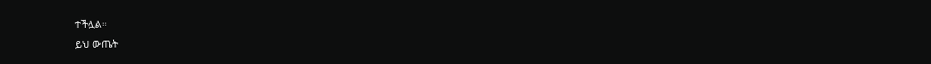ተችሏል።
ይህ ውጤት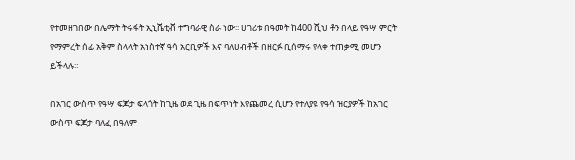የተመዘገበው በሌማት ትሩፋት ኢኒሼቲቭ ተግባራዊ ስራ ነው፡፡ ሀገሪቱ በዓመት ከ400 ሺህ ቶን በላይ የዓሣ ምርት የማምረት ሰፊ አቅም ስላላት አነስተኛ ዓሳ አርቢዎች እና ባለሀብቶች በዘርፉ ቢሰማሩ የላቀ ተጠቃሚ መሆን ይችላሉ።

በአገር ውስጥ የዓሣ ፍጆታ ፍላጎት ከጊዜ ወደ ጊዜ በፍጥነት እየጨመረ ሲሆን የተለያዩ የዓሳ ዝርያዎች ከአገር ውስጥ ፍጆታ ባለፈ በዓለም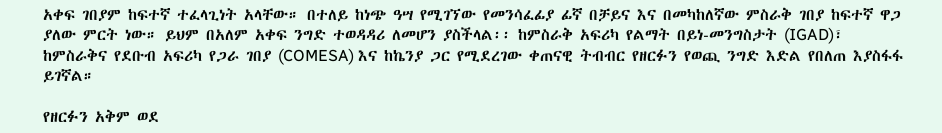አቀፍ ገበያም ከፍተኛ ተፈላጊነት አላቸው። በተለይ ከነጭ ዓሣ የሚገኘው የመንሳፈፊያ ፊኛ በቻይና እና በመካከለኛው ምስራቅ ገበያ ከፍተኛ ዋጋ ያለው ምርት ነው። ይህም በአለም አቀፍ ንግድ ተወዳዳሪ ለመሆን ያስችላል፡፡ ከምስራቅ አፍሪካ የልማት በይነ-መንግስታት (IGAD)፣ ከምስራቅና የደቡብ አፍሪካ የጋራ ገበያ (COMESA) እና ከኬንያ ጋር የሚደረገው ቀጠናዊ ትብብር የዘርፉን የወጪ ንግድ እድል የበለጠ እያስፋፋ ይገኛል።

የዘርፉን አቅም ወደ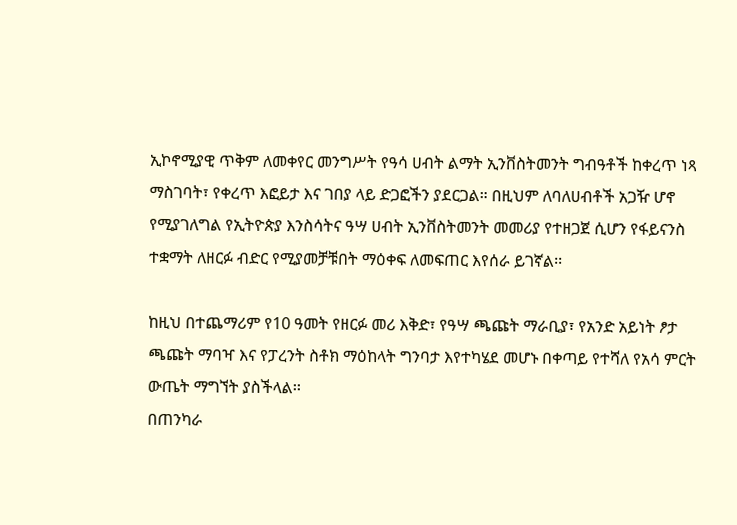ኢኮኖሚያዊ ጥቅም ለመቀየር መንግሥት የዓሳ ሀብት ልማት ኢንቨስትመንት ግብዓቶች ከቀረጥ ነጻ ማስገባት፣ የቀረጥ እፎይታ እና ገበያ ላይ ድጋፎችን ያደርጋል። በዚህም ለባለሀብቶች አጋዥ ሆኖ የሚያገለግል የኢትዮጵያ እንስሳትና ዓሣ ሀብት ኢንቨስትመንት መመሪያ የተዘጋጀ ሲሆን የፋይናንስ ተቋማት ለዘርፉ ብድር የሚያመቻቹበት ማዕቀፍ ለመፍጠር እየሰራ ይገኛል፡፡

ከዚህ በተጨማሪም የ10 ዓመት የዘርፉ መሪ እቅድ፣ የዓሣ ጫጩት ማራቢያ፣ የአንድ አይነት ፆታ ጫጩት ማባዣ እና የፓረንት ስቶክ ማዕከላት ግንባታ እየተካሄደ መሆኑ በቀጣይ የተሻለ የአሳ ምርት ውጤት ማግኘት ያስችላል፡፡
በጠንካራ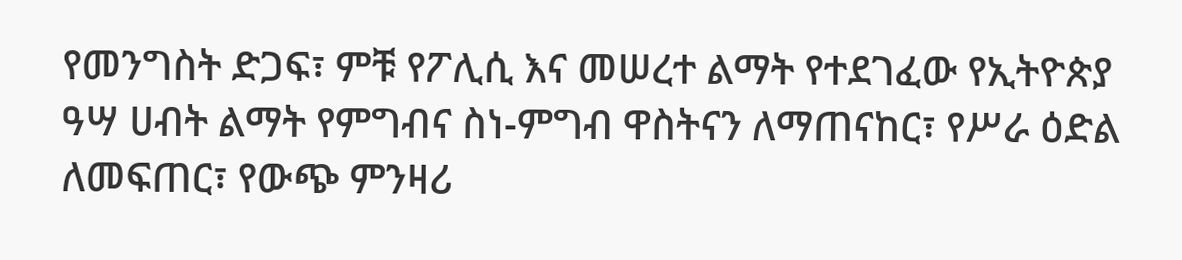የመንግስት ድጋፍ፣ ምቹ የፖሊሲ እና መሠረተ ልማት የተደገፈው የኢትዮጵያ ዓሣ ሀብት ልማት የምግብና ስነ-ምግብ ዋስትናን ለማጠናከር፣ የሥራ ዕድል ለመፍጠር፣ የውጭ ምንዛሪ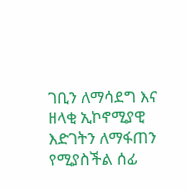ገቢን ለማሳደግ እና ዘላቂ ኢኮኖሚያዊ እድገትን ለማፋጠን የሚያስችል ሰፊ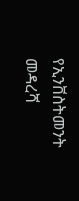የኢንቨስትመንት መዳረሻ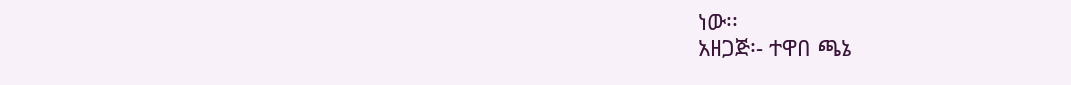ነው፡፡
አዘጋጅ፡- ተዋበ ጫኔ